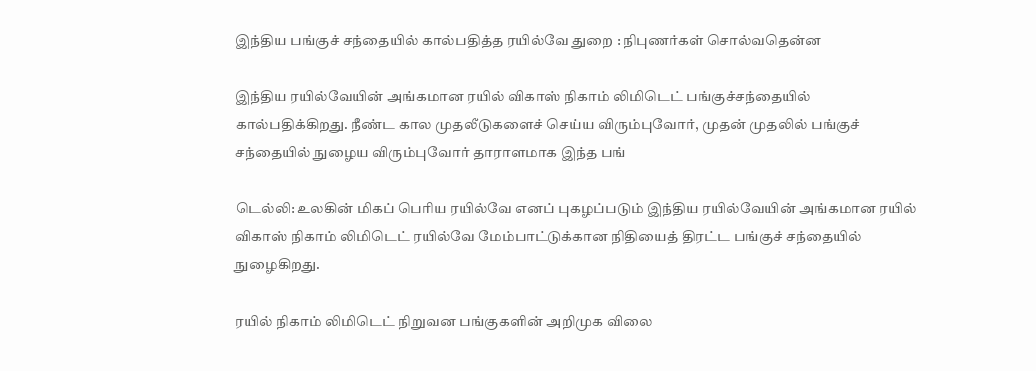இந்திய பங்குச் சந்தையில் கால்பதித்த ரயில்வே துறை : நிபுணர்கள் சொல்வதென்ன

இந்திய ரயில்வேயின் அங்கமான ரயில் விகாஸ் நிகாம் லிமிடெட் பங்குச்சந்தையில் கால்பதிக்கிறது. நீண்ட கால முதலீடுகளைச் செய்ய விரும்புவோர், முதன் முதலில் பங்குச் சந்தையில் நுழைய விரும்புவோர் தாராளமாக இந்த பங்

டெல்லி: உலகின் மிகப் பெரிய ரயில்வே எனப் புகழப்படும் இந்திய ரயில்வேயின் அங்கமான ரயில் விகாஸ் நிகாம் லிமிடெட் ரயில்வே மேம்பாட்டுக்கான நிதியைத் திரட்ட பங்குச் சந்தையில் நுழைகிறது.

ரயில் நிகாம் லிமிடெட் நிறுவன பங்குகளின் அறிமுக விலை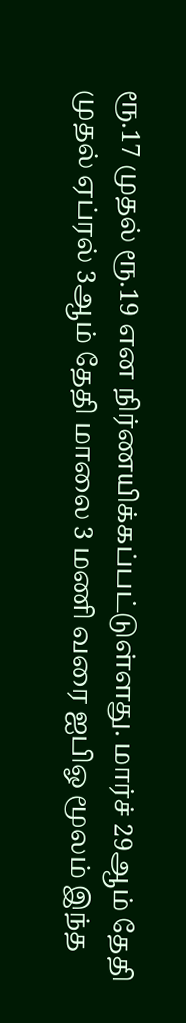ரூ.17 முதல் ரூ.19 என நிர்ணயிக்கப்பட்டுள்ளது. மார்ச் 29ஆம் தேதி முதல் ஏப்ரல் 3ஆம் தேதி மாலை 3 மணி வரை ஐபிஓ மூலம் இந்த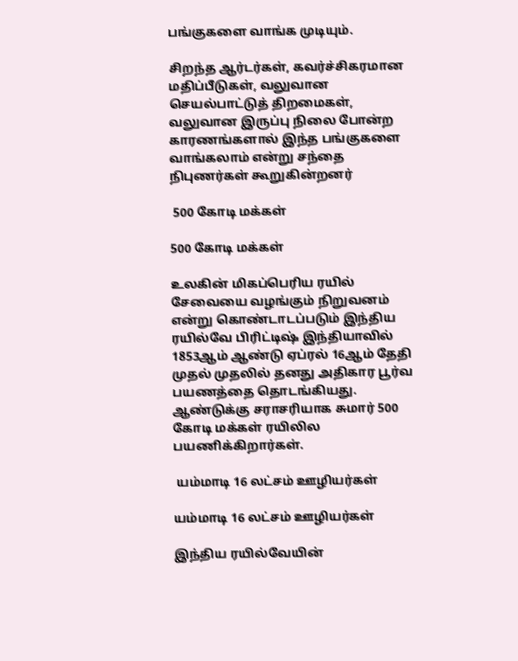பங்குகளை வாங்க முடியும்.

சிறந்த ஆர்டர்கள், கவர்ச்சிகரமான மதிப்பீடுகள், வலுவான செயல்பாட்டுத் திறமைகள், வலுவான இருப்பு நிலை போன்ற காரணங்களால் இந்த பங்குகளை வாங்கலாம் என்று சந்தை நிபுணர்கள் கூறுகின்றனர்

 500 கோடி மக்கள்

500 கோடி மக்கள்

உலகின் மிகப்பெரிய ரயில் சேவையை வழங்கும் நிறுவனம் என்று கொண்டாடப்படும் இந்திய ரயில்வே பிரிட்டிஷ் இந்தியாவில் 1853ஆம் ஆண்டு ஏப்ரல் 16ஆம் தேதி முதல் முதலில் தனது அதிகார பூர்வ பயணத்தை தொடங்கியது. ஆண்டுக்கு சராசரியாக சுமார் 500 கோடி மக்கள் ரயிலில பயணிக்கிறார்கள்.

 யம்மாடி 16 லட்சம் ஊழியர்கள்

யம்மாடி 16 லட்சம் ஊழியர்கள்

இந்திய ரயில்வேயின்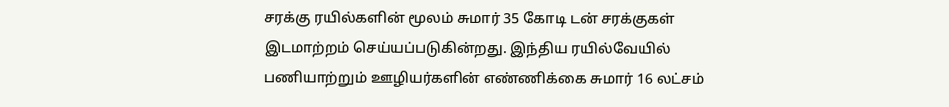சரக்கு ரயில்களின் மூலம் சுமார் 35 கோடி டன் சரக்குகள் இடமாற்றம் செய்யப்படுகின்றது. இந்திய ரயில்வேயில் பணியாற்றும் ஊழியர்களின் எண்ணிக்கை சுமார் 16 லட்சம்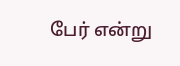பேர் என்று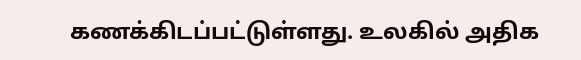கணக்கிடப்பட்டுள்ளது. உலகில் அதிக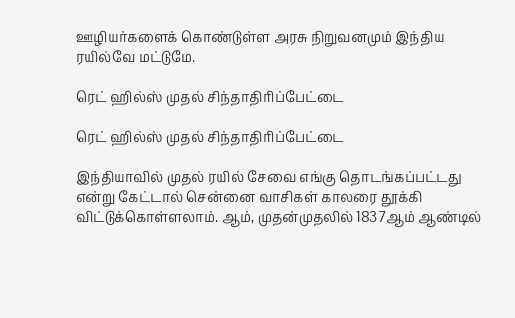ஊழியர்களைக் கொண்டுள்ள அரசு நிறுவனமும் இந்திய ரயில்வே மட்டுமே.

ரெட் ஹில்ஸ் முதல் சிந்தாதிரிப்பேட்டை

ரெட் ஹில்ஸ் முதல் சிந்தாதிரிப்பேட்டை

இந்தியாவில் முதல் ரயில் சேவை எங்கு தொடங்கப்பட்டது என்று கேட்டால் சென்னை வாசிகள் காலரை தூக்கி விட்டுக்கொள்ளலாம். ஆம், முதன்முதலில் 1837ஆம் ஆண்டில்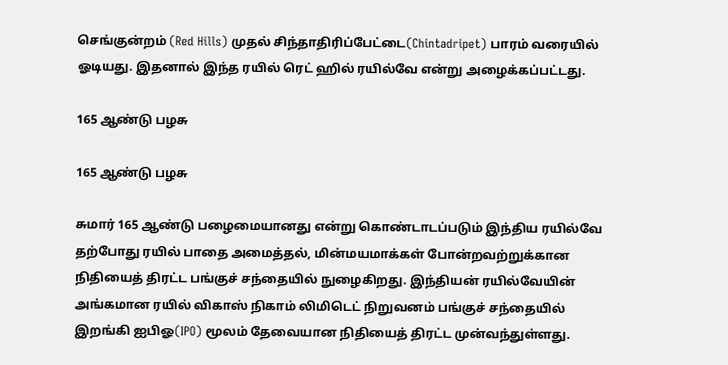செங்குன்றம் (Red Hills) முதல் சிந்தாதிரிப்பேட்டை(Chintadripet) பாரம் வரையில் ஓடியது. இதனால் இந்த ரயில் ரெட் ஹில் ரயில்வே என்று அழைக்கப்பட்டது.

165 ஆண்டு பழசு

165 ஆண்டு பழசு

சுமார் 165 ஆண்டு பழைமையானது என்று கொண்டாடப்படும் இந்திய ரயில்வே தற்போது ரயில் பாதை அமைத்தல், மின்மயமாக்கள் போன்றவற்றுக்கான நிதியைத் திரட்ட பங்குச் சந்தையில் நுழைகிறது. இந்தியன் ரயில்வேயின் அங்கமான ரயில் விகாஸ் நிகாம் லிமிடெட் நிறுவனம் பங்குச் சந்தையில் இறங்கி ஐபிஓ(IPO) மூலம் தேவையான நிதியைத் திரட்ட முன்வந்துள்ளது.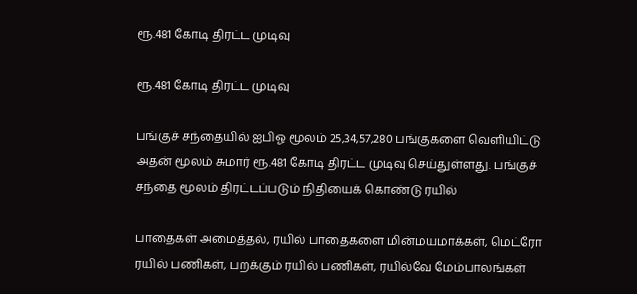ரூ.481 கோடி திரட்ட முடிவு

ரூ.481 கோடி திரட்ட முடிவு

பங்குச் சந்தையில் ஐபிஓ மூலம் 25,34,57,280 பங்குகளை வெளியிட்டு அதன் மூலம் சுமார் ரூ.481 கோடி திரட்ட முடிவு செய்துள்ளது. பங்குச் சந்தை மூலம் திரட்டப்படும் நிதியைக் கொண்டு ரயில்

பாதைகள் அமைத்தல், ரயில் பாதைகளை மின்மயமாக்கள், மெட்ரோ ரயில் பணிகள், பறக்கும் ரயில் பணிகள், ரயில்வே மேம்பாலங்கள்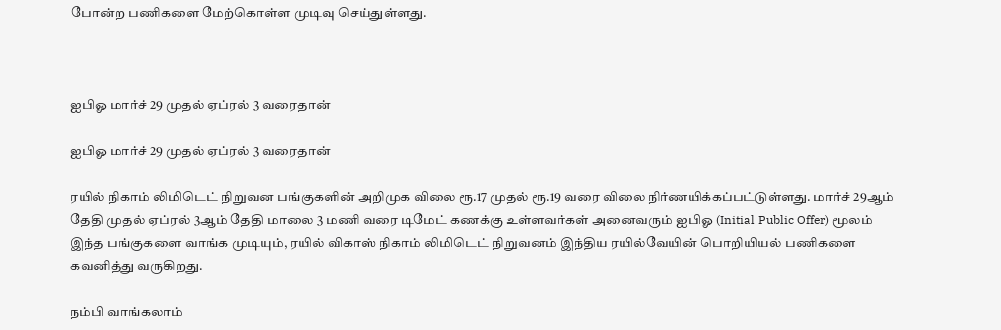போன்ற பணிகளை மேற்கொள்ள முடிவு செய்துள்ளது.



ஐபிஓ மார்ச் 29 முதல் ஏப்ரல் 3 வரைதான்

ஐபிஓ மார்ச் 29 முதல் ஏப்ரல் 3 வரைதான்

ரயில் நிகாம் லிமிடெட் நிறுவன பங்குகளின் அறிமுக விலை ரூ.17 முதல் ரூ.19 வரை விலை நிர்ணயிக்கப்பட்டுள்ளது. மார்ச் 29ஆம் தேதி முதல் ஏப்ரல் 3ஆம் தேதி மாலை 3 மணி வரை டிமேட் கணக்கு உள்ளவர்கள் அனைவரும் ஐபிஓ (Initial Public Offer) மூலம் இந்த பங்குகளை வாங்க முடியும், ரயில் விகாஸ் நிகாம் லிமிடெட் நிறுவனம் இந்திய ரயில்வேயின் பொறியியல் பணிகளை கவனித்து வருகிறது.

நம்பி வாங்கலாம்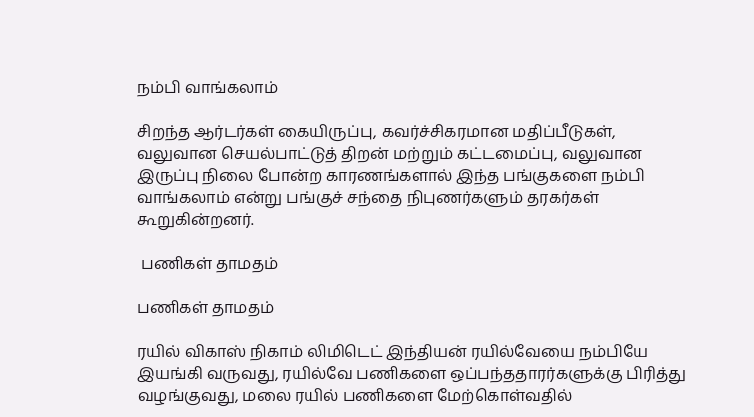நம்பி வாங்கலாம்

சிறந்த ஆர்டர்கள் கையிருப்பு, கவர்ச்சிகரமான மதிப்பீடுகள், வலுவான செயல்பாட்டுத் திறன் மற்றும் கட்டமைப்பு, வலுவான இருப்பு நிலை போன்ற காரணங்களால் இந்த பங்குகளை நம்பி வாங்கலாம் என்று பங்குச் சந்தை நிபுணர்களும் தரகர்கள் கூறுகின்றனர்.

 பணிகள் தாமதம்

பணிகள் தாமதம்

ரயில் விகாஸ் நிகாம் லிமிடெட் இந்தியன் ரயில்வேயை நம்பியே இயங்கி வருவது, ரயில்வே பணிகளை ஒப்பந்ததாரர்களுக்கு பிரித்து வழங்குவது, மலை ரயில் பணிகளை மேற்கொள்வதில்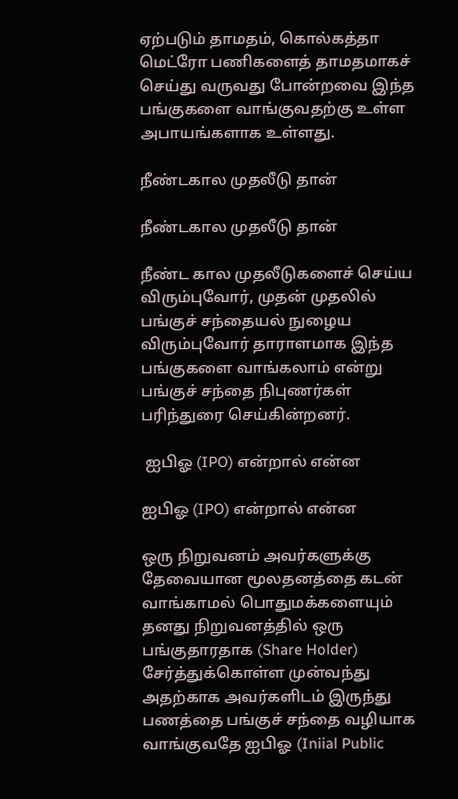ஏற்படும் தாமதம், கொல்கத்தா மெட்ரோ பணிகளைத் தாமதமாகச் செய்து வருவது போன்றவை இந்த பங்குகளை வாங்குவதற்கு உள்ள அபாயங்களாக உள்ளது.

நீண்டகால முதலீடு தான்

நீண்டகால முதலீடு தான்

நீண்ட கால முதலீடுகளைச் செய்ய விரும்புவோர், முதன் முதலில் பங்குச் சந்தையல் நுழைய விரும்புவோர் தாராளமாக இந்த பங்குகளை வாங்கலாம் என்று பங்குச் சந்தை நிபுணர்கள் பரிந்துரை செய்கின்றனர்.

 ஐபிஓ (IPO) என்றால் என்ன

ஐபிஓ (IPO) என்றால் என்ன

ஒரு நிறுவனம் அவர்களுக்கு தேவையான மூலதனத்தை கடன் வாங்காமல் பொதுமக்களையும் தனது நிறுவனத்தில் ஒரு பங்குதாரதாக (Share Holder) சேர்த்துக்கொள்ள முன்வந்து அதற்காக அவர்களிடம் இருந்து பணத்தை பங்குச் சந்தை வழியாக வாங்குவதே ஐபிஓ (Iniial Public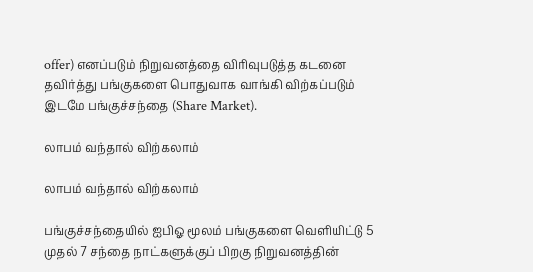offer) எனப்படும் நிறுவனத்தை விரிவுபடுத்த கடனை தவிர்த்து பங்குகளை பொதுவாக வாங்கி விற்கப்படும் இடமே பங்குச்சந்தை (Share Market).

லாபம் வந்தால் விற்கலாம்

லாபம் வந்தால் விற்கலாம்

பங்குச்சந்தையில் ஐபிஓ மூலம் பங்குகளை வெளியிட்டு 5 முதல் 7 சந்தை நாட்களுக்குப் பிறகு நிறுவனத்தின்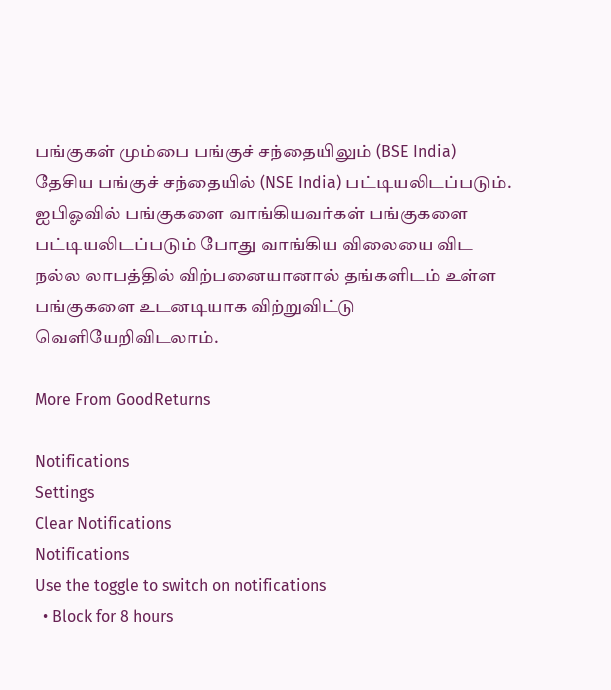பங்குகள் மும்பை பங்குச் சந்தையிலும் (BSE India) தேசிய பங்குச் சந்தையில் (NSE India) பட்டியலிடப்படும். ஐபிஓவில் பங்குகளை வாங்கியவர்கள் பங்குகளை பட்டியலிடப்படும் போது வாங்கிய விலையை விட நல்ல லாபத்தில் விற்பனையானால் தங்களிடம் உள்ள பங்குகளை உடனடியாக விற்றுவிட்டு வெளியேறிவிடலாம்.

More From GoodReturns

Notifications
Settings
Clear Notifications
Notifications
Use the toggle to switch on notifications
  • Block for 8 hours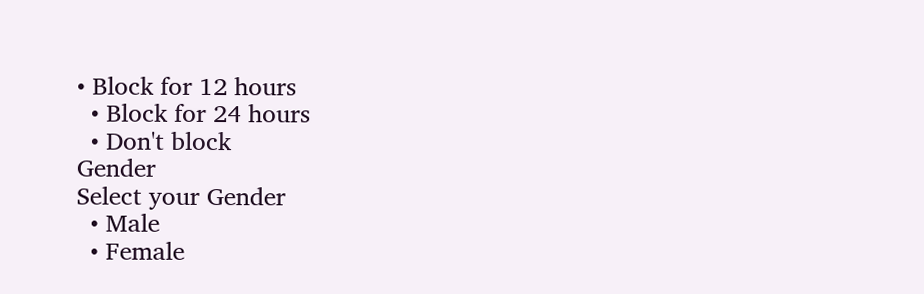• Block for 12 hours
  • Block for 24 hours
  • Don't block
Gender
Select your Gender
  • Male
  • Female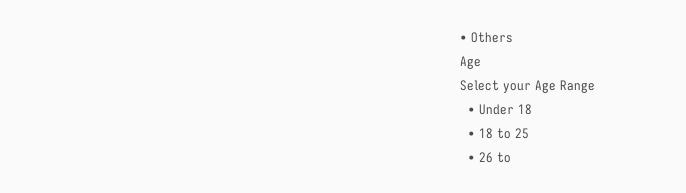• Others
Age
Select your Age Range
  • Under 18
  • 18 to 25
  • 26 to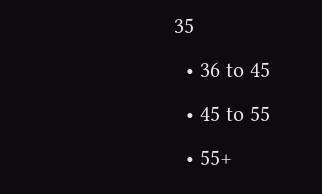35
  • 36 to 45
  • 45 to 55
  • 55+